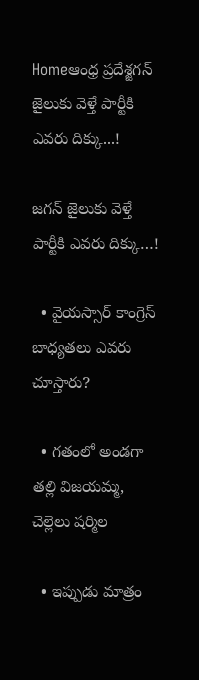Homeఆంధ్ర ప్రదేశ్జగన్ జైలుకు వెళ్తే పార్టీకి ఎవ‌రు దిక్కు...!

జగన్ జైలుకు వెళ్తే పార్టీకి ఎవ‌రు దిక్కు…!

  • వైయస్సార్ కాంగ్రెస్ బాధ్యతలు ఎవరు చూస్తారు?

  • గతంలో అండగా తల్లి విజయమ్మ, చెల్లెలు షర్మిల

  • ఇప్పుడు మాత్రం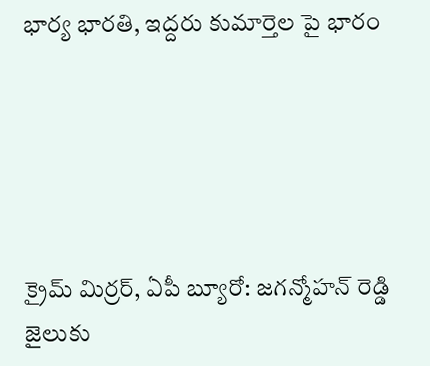భార్య భారతి, ఇద్దరు కుమార్తెల పై భారం





క్రైమ్ మిర్రర్, ఏపీ బ్యూరో: జగన్మోహన్ రెడ్డి జైలుకు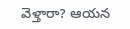వెళ్తారా? ఆయన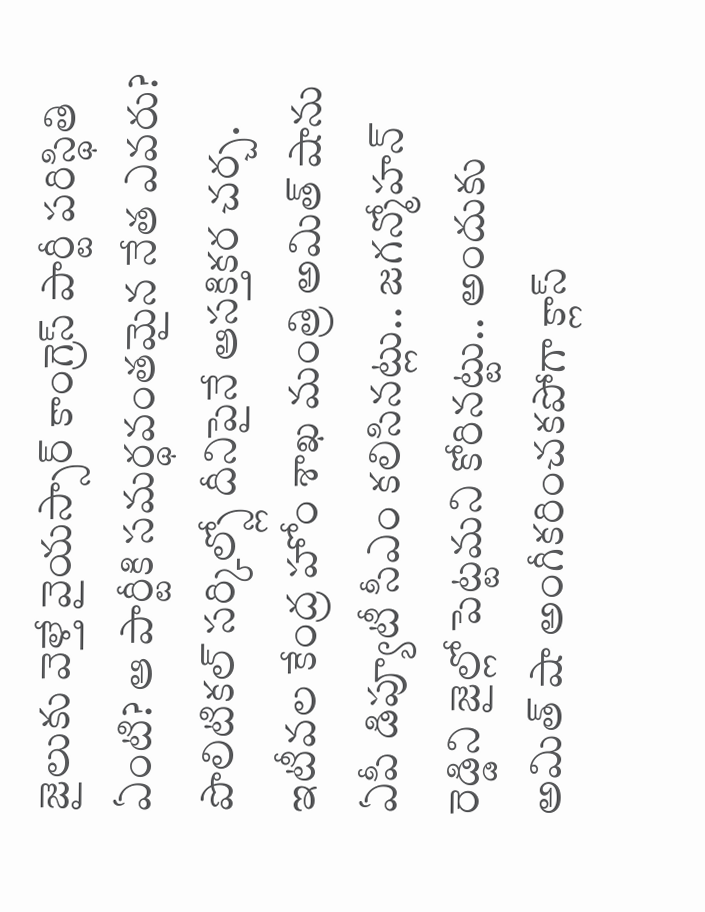జైలుకు వెళ్తే వైయస్సార్ కాంగ్రెస్ పార్టీ పరిస్థితి ఏంటి? ఆ పార్టీకి సమర్థవంతమైన నేత ఎవరు? పొలిటికల్ సర్కిల్స్లో దీనిపైనే ఆసక్తికర చర్చ. ఇటీవల కేంద్ర హోం శాఖ మంత్రి అమిత్ షాను ఏపీ డిప్యూటీ సీఎం కలిసినట్లు.. జగన్మోహన్ రెడ్డిని జైల్లో పెట్టమని కోరినట్టు.. అందుకు అమిత్ షా అంగీకరించకపోగా క్లాస్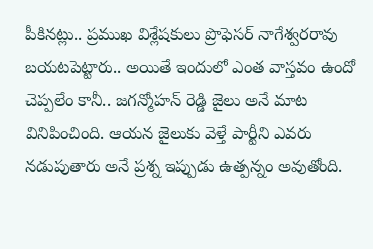పీకినట్లు.. ప్రముఖ విశ్లేషకులు ప్రొఫెసర్ నాగేశ్వరరావు బయటపెట్టారు.. అయితే ఇందులో ఎంత వాస్తవం ఉందో చెప్పలేం కానీ.. జగన్మోహన్ రెడ్డి జైలు అనే మాట వినిపించింది. ఆయన జైలుకు వెళ్తే పార్టీని ఎవరు నడుపుతారు అనే ప్రశ్న ఇప్పుడు ఉత్పన్నం అవుతోంది.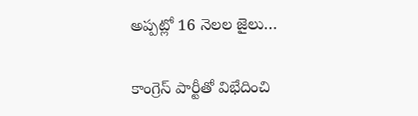అప్పట్లో 16 నెలల జైలు…

కాంగ్రెస్ పార్టీతో విభేదించి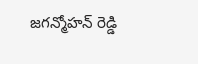జగన్మోహన్ రెడ్డి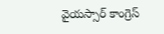వైయస్సార్ కాంగ్రెస్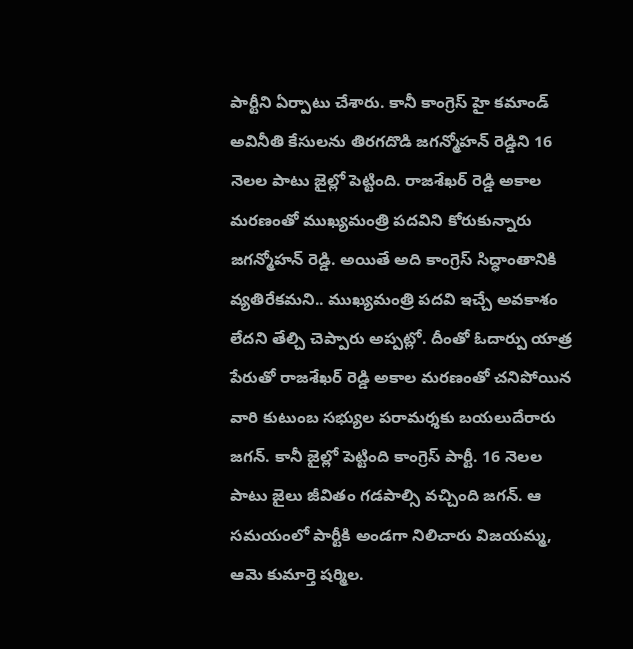పార్టీని ఏర్పాటు చేశారు. కానీ కాంగ్రెస్ హై కమాండ్ అవినీతి కేసులను తిరగదొడి జగన్మోహన్ రెడ్డిని 16 నెలల పాటు జైల్లో పెట్టింది. రాజశేఖర్ రెడ్డి అకాల మరణంతో ముఖ్యమంత్రి పదవిని కోరుకున్నారు జగన్మోహన్ రెడ్డి. అయితే అది కాంగ్రెస్ సిద్ధాంతానికి వ్యతిరేకమని.. ముఖ్యమంత్రి పదవి ఇచ్చే అవకాశం లేదని తేల్చి చెప్పారు అప్పట్లో. దీంతో ఓదార్పు యాత్ర పేరుతో రాజశేఖర్ రెడ్డి అకాల మరణంతో చనిపోయిన వారి కుటుంబ సభ్యుల పరామర్శకు బయలుదేరారు జగన్. కానీ జైల్లో పెట్టింది కాంగ్రెస్ పార్టీ. 16 నెలల పాటు జైలు జీవితం గడపాల్సి వచ్చింది జగన్. ఆ సమయంలో పార్టీకి అండగా నిలిచారు విజయమ్మ, ఆమె కుమార్తె షర్మిల.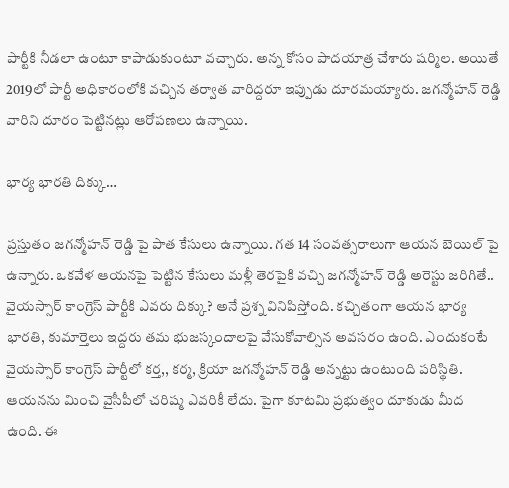పార్టీకి నీడలా ఉంటూ కాపాడుకుంటూ వచ్చారు. అన్న కోసం పాదయాత్ర చేశారు షర్మిల. అయితే 2019లో పార్టీ అధికారంలోకి వచ్చిన తర్వాత వారిద్దరూ ఇప్పుడు దూరమయ్యారు. జగన్మోహన్ రెడ్డి వారిని దూరం పెట్టినట్లు ఆరోపణలు ఉన్నాయి.

భార్య భారతి దిక్కు…

ప్రస్తుతం జగన్మోహన్ రెడ్డి పై పాత కేసులు ఉన్నాయి. గత 14 సంవత్సరాలుగా ఆయన బెయిల్ పై ఉన్నారు. ఒకవేళ ఆయనపై పెట్టిన కేసులు మళ్లీ తెరపైకి వచ్చి జగన్మోహన్ రెడ్డి అరెస్టు జరిగితే.. వైయస్సార్ కాంగ్రెస్ పార్టీకి ఎవరు దిక్కు? అనే ప్రశ్న వినిపిస్తోంది. కచ్చితంగా ఆయన భార్య భారతి, కుమార్తెలు ఇద్దరు తమ భుజస్కందాలపై వేసుకోవాల్సిన అవసరం ఉంది. ఎందుకంటే వైయస్సార్ కాంగ్రెస్ పార్టీలో కర్త,, కర్మ, క్రియా జగన్మోహన్ రెడ్డి అన్నట్టు ఉంటుంది పరిస్థితి. ఆయనను మించి వైసీపీలో చరిష్మ ఎవరికీ లేదు. పైగా కూటమి ప్రభుత్వం దూకుడు మీద ఉంది. ఈ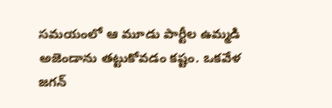సమయంలో ఆ మూడు పార్టీల ఉమ్మడి అజెండాను తట్టుకోవడం కష్టం. ఒకవేళ జగన్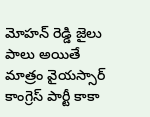మోహన్ రెడ్డి జైలు పాలు అయితే మాత్రం వైయస్సార్ కాంగ్రెస్ పార్టీ కాకా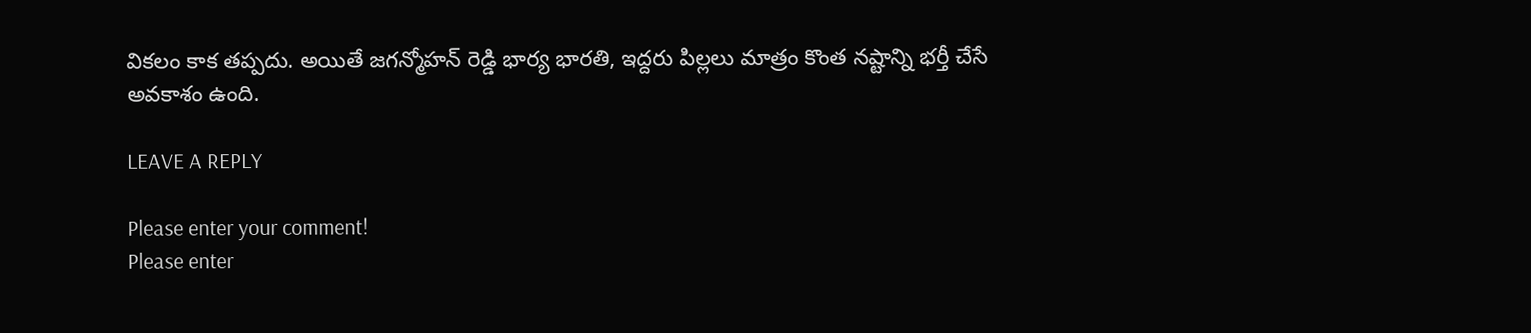వికలం కాక తప్పదు. అయితే జగన్మోహన్ రెడ్డి భార్య భారతి, ఇద్దరు పిల్లలు మాత్రం కొంత నష్టాన్ని భర్తీ చేసే అవకాశం ఉంది.

LEAVE A REPLY

Please enter your comment!
Please enter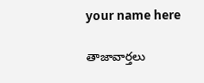your name here

తాజావార్తలు